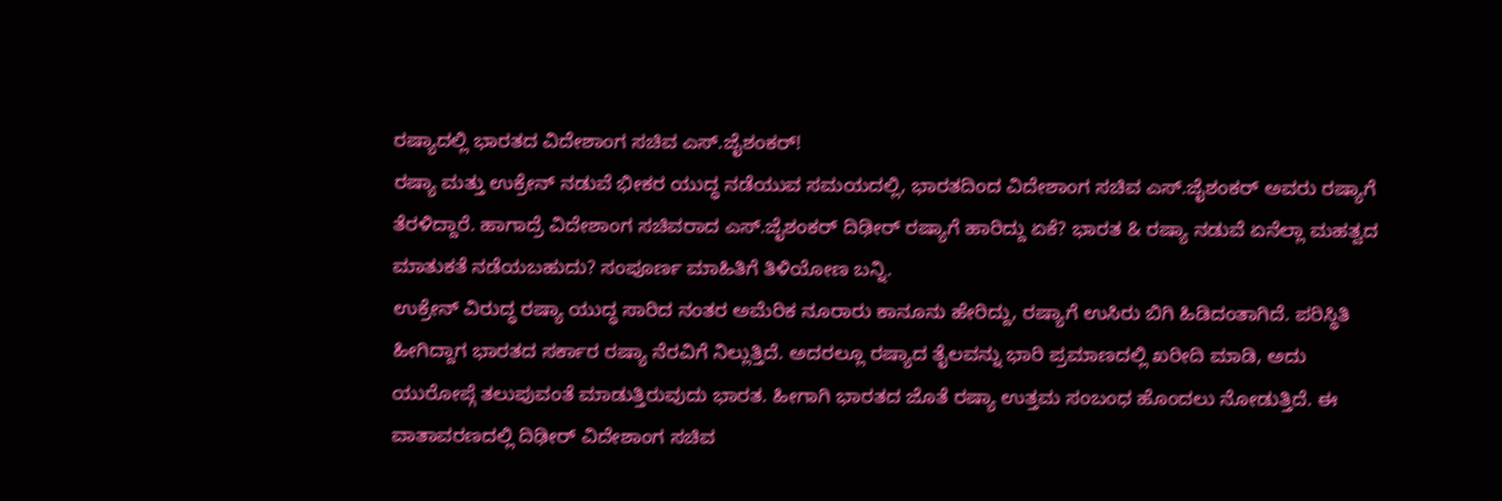ರಷ್ಯಾದಲ್ಲಿ ಭಾರತದ ವಿದೇಶಾಂಗ ಸಚಿವ ಎಸ್.ಜೈಶಂಕರ್!
ರಷ್ಯಾ ಮತ್ತು ಉಕ್ರೇನ್ ನಡುವೆ ಭೀಕರ ಯುದ್ಧ ನಡೆಯುವ ಸಮಯದಲ್ಲಿ, ಭಾರತದಿಂದ ವಿದೇಶಾಂಗ ಸಚಿವ ಎಸ್.ಜೈಶಂಕರ್ ಅವರು ರಷ್ಯಾಗೆ ತೆರಳಿದ್ದಾರೆ. ಹಾಗಾದ್ರೆ ವಿದೇಶಾಂಗ ಸಚಿವರಾದ ಎಸ್.ಜೈಶಂಕರ್ ದಿಢೀರ್ ರಷ್ಯಾಗೆ ಹಾರಿದ್ದು ಏಕೆ? ಭಾರತ & ರಷ್ಯಾ ನಡುವೆ ಏನೆಲ್ಲಾ ಮಹತ್ವದ ಮಾತುಕತೆ ನಡೆಯಬಹುದು? ಸಂಪೂರ್ಣ ಮಾಹಿತಿಗೆ ತಿಳಿಯೋಣ ಬನ್ನಿ.
ಉಕ್ರೇನ್ ವಿರುದ್ಧ ರಷ್ಯಾ ಯುದ್ಧ ಸಾರಿದ ನಂತರ ಅಮೆರಿಕ ನೂರಾರು ಕಾನೂನು ಹೇರಿದ್ದು, ರಷ್ಯಾಗೆ ಉಸಿರು ಬಿಗಿ ಹಿಡಿದಂತಾಗಿದೆ. ಪರಿಸ್ಥಿತಿ ಹೀಗಿದ್ದಾಗ ಭಾರತದ ಸರ್ಕಾರ ರಷ್ಯಾ ನೆರವಿಗೆ ನಿಲ್ಲುತ್ತಿದೆ. ಅದರಲ್ಲೂ ರಷ್ಯಾದ ತೈಲವನ್ನು ಭಾರಿ ಪ್ರಮಾಣದಲ್ಲಿ ಖರೀದಿ ಮಾಡಿ, ಅದು ಯುರೋಪ್ಗೆ ತಲುಪುವಂತೆ ಮಾಡುತ್ತಿರುವುದು ಭಾರತ. ಹೀಗಾಗಿ ಭಾರತದ ಜೊತೆ ರಷ್ಯಾ ಉತ್ತಮ ಸಂಬಂಧ ಹೊಂದಲು ನೋಡುತ್ತಿದೆ. ಈ ವಾತಾವರಣದಲ್ಲಿ ದಿಢೀರ್ ವಿದೇಶಾಂಗ ಸಚಿವ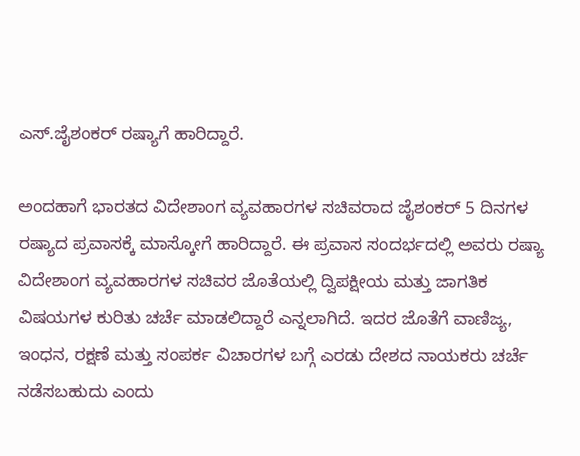ಎಸ್.ಜೈಶಂಕರ್ ರಷ್ಯಾಗೆ ಹಾರಿದ್ದಾರೆ.

ಅಂದಹಾಗೆ ಭಾರತದ ವಿದೇಶಾಂಗ ವ್ಯವಹಾರಗಳ ಸಚಿವರಾದ ಜೈಶಂಕರ್ 5 ದಿನಗಳ ರಷ್ಯಾದ ಪ್ರವಾಸಕ್ಕೆ ಮಾಸ್ಕೋಗೆ ಹಾರಿದ್ದಾರೆ. ಈ ಪ್ರವಾಸ ಸಂದರ್ಭದಲ್ಲಿ ಅವರು ರಷ್ಯಾ ವಿದೇಶಾಂಗ ವ್ಯವಹಾರಗಳ ಸಚಿವರ ಜೊತೆಯಲ್ಲಿ ದ್ವಿಪಕ್ಷೀಯ ಮತ್ತು ಜಾಗತಿಕ ವಿಷಯಗಳ ಕುರಿತು ಚರ್ಚೆ ಮಾಡಲಿದ್ದಾರೆ ಎನ್ನಲಾಗಿದೆ. ಇದರ ಜೊತೆಗೆ ವಾಣಿಜ್ಯ, ಇಂಧನ, ರಕ್ಷಣೆ ಮತ್ತು ಸಂಪರ್ಕ ವಿಚಾರಗಳ ಬಗ್ಗೆ ಎರಡು ದೇಶದ ನಾಯಕರು ಚರ್ಚೆ ನಡೆಸಬಹುದು ಎಂದು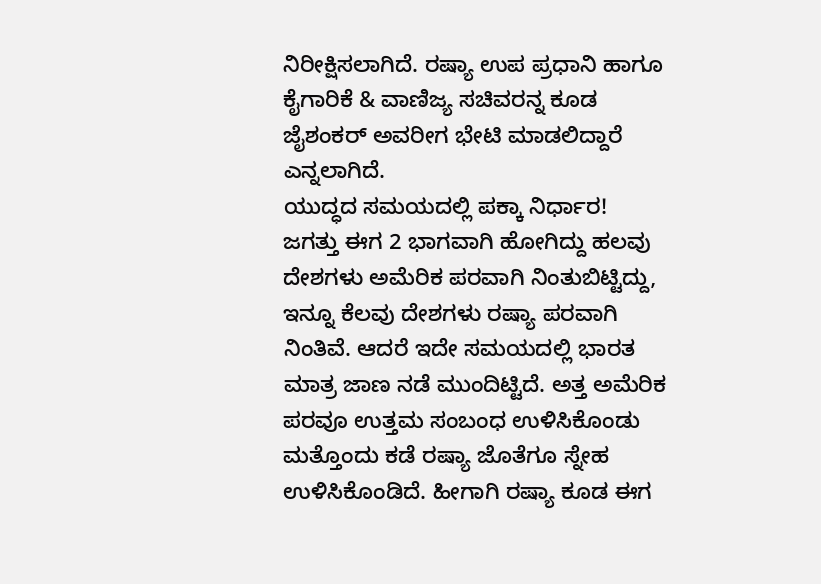ನಿರೀಕ್ಷಿಸಲಾಗಿದೆ. ರಷ್ಯಾ ಉಪ ಪ್ರಧಾನಿ ಹಾಗೂ ಕೈಗಾರಿಕೆ & ವಾಣಿಜ್ಯ ಸಚಿವರನ್ನ ಕೂಡ ಜೈಶಂಕರ್ ಅವರೀಗ ಭೇಟಿ ಮಾಡಲಿದ್ದಾರೆ ಎನ್ನಲಾಗಿದೆ.
ಯುದ್ಧದ ಸಮಯದಲ್ಲಿ ಪಕ್ಕಾ ನಿರ್ಧಾರ!
ಜಗತ್ತು ಈಗ 2 ಭಾಗವಾಗಿ ಹೋಗಿದ್ದು ಹಲವು ದೇಶಗಳು ಅಮೆರಿಕ ಪರವಾಗಿ ನಿಂತುಬಿಟ್ಟಿದ್ದು, ಇನ್ನೂ ಕೆಲವು ದೇಶಗಳು ರಷ್ಯಾ ಪರವಾಗಿ ನಿಂತಿವೆ. ಆದರೆ ಇದೇ ಸಮಯದಲ್ಲಿ ಭಾರತ ಮಾತ್ರ ಜಾಣ ನಡೆ ಮುಂದಿಟ್ಟಿದೆ. ಅತ್ತ ಅಮೆರಿಕ ಪರವೂ ಉತ್ತಮ ಸಂಬಂಧ ಉಳಿಸಿಕೊಂಡು ಮತ್ತೊಂದು ಕಡೆ ರಷ್ಯಾ ಜೊತೆಗೂ ಸ್ನೇಹ ಉಳಿಸಿಕೊಂಡಿದೆ. ಹೀಗಾಗಿ ರಷ್ಯಾ ಕೂಡ ಈಗ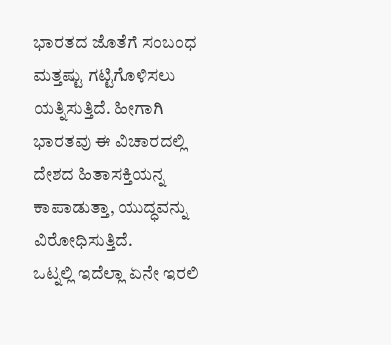ಭಾರತದ ಜೊತೆಗೆ ಸಂಬಂಧ ಮತ್ತಷ್ಟು ಗಟ್ಟಿಗೊಳಿಸಲು ಯತ್ನಿಸುತ್ತಿದೆ. ಹೀಗಾಗಿ ಭಾರತವು ಈ ವಿಚಾರದಲ್ಲಿ ದೇಶದ ಹಿತಾಸಕ್ತಿಯನ್ನ ಕಾಪಾಡುತ್ತಾ, ಯುದ್ಧವನ್ನು ವಿರೋಧಿಸುತ್ತಿದೆ.
ಒಟ್ನಲ್ಲಿ ಇದೆಲ್ಲಾ ಏನೇ ಇರಲಿ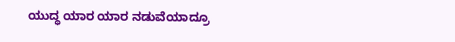ಯುದ್ಧ ಯಾರ ಯಾರ ನಡುವೆಯಾದ್ರೂ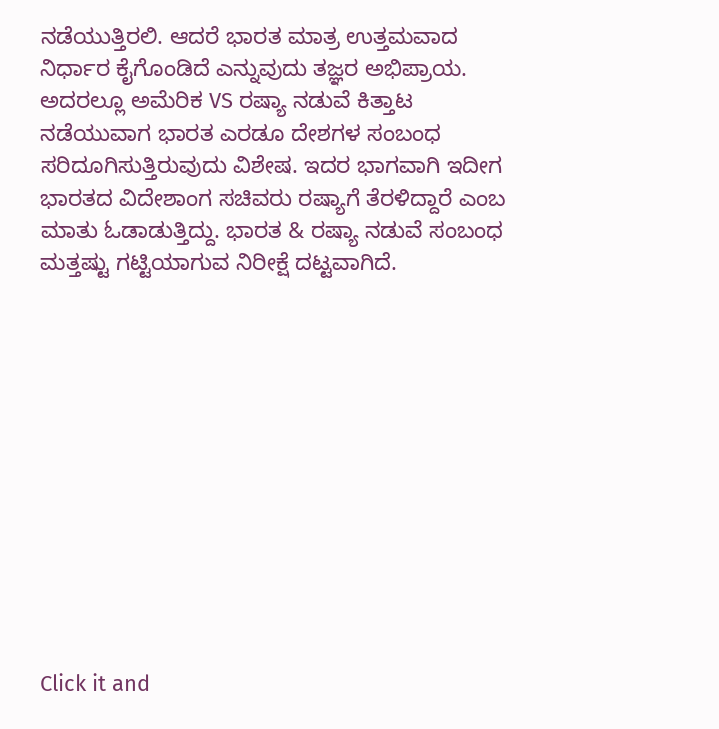ನಡೆಯುತ್ತಿರಲಿ. ಆದರೆ ಭಾರತ ಮಾತ್ರ ಉತ್ತಮವಾದ ನಿರ್ಧಾರ ಕೈಗೊಂಡಿದೆ ಎನ್ನುವುದು ತಜ್ಞರ ಅಭಿಪ್ರಾಯ. ಅದರಲ್ಲೂ ಅಮೆರಿಕ VS ರಷ್ಯಾ ನಡುವೆ ಕಿತ್ತಾಟ ನಡೆಯುವಾಗ ಭಾರತ ಎರಡೂ ದೇಶಗಳ ಸಂಬಂಧ ಸರಿದೂಗಿಸುತ್ತಿರುವುದು ವಿಶೇಷ. ಇದರ ಭಾಗವಾಗಿ ಇದೀಗ ಭಾರತದ ವಿದೇಶಾಂಗ ಸಚಿವರು ರಷ್ಯಾಗೆ ತೆರಳಿದ್ದಾರೆ ಎಂಬ ಮಾತು ಓಡಾಡುತ್ತಿದ್ದು. ಭಾರತ & ರಷ್ಯಾ ನಡುವೆ ಸಂಬಂಧ ಮತ್ತಷ್ಟು ಗಟ್ಟಿಯಾಗುವ ನಿರೀಕ್ಷೆ ದಟ್ಟವಾಗಿದೆ.












Click it and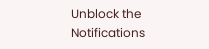Unblock the Notifications